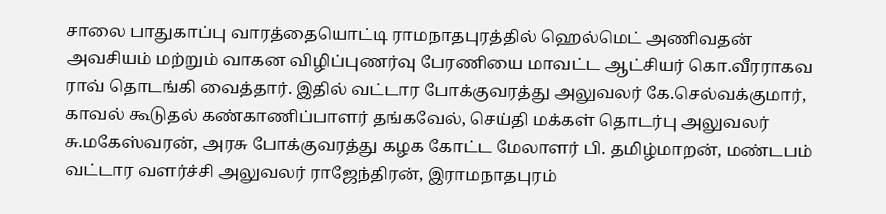சாலை பாதுகாப்பு வாரத்தையொட்டி ராமநாதபுரத்தில் ஹெல்மெட் அணிவதன் அவசியம் மற்றும் வாகன விழிப்புணர்வு பேரணியை மாவட்ட ஆட்சியர் கொ.வீரராகவ ராவ் தொடங்கி வைத்தார். இதில் வட்டார போக்குவரத்து அலுவலர் கே.செல்வக்குமார், காவல் கூடுதல் கண்காணிப்பாளர் தங்கவேல், செய்தி மக்கள் தொடர்பு அலுவலர் சு.மகேஸ்வரன், அரசு போக்குவரத்து கழக கோட்ட மேலாளர் பி. தமிழ்மாறன், மண்டபம் வட்டார வளர்ச்சி அலுவலர் ராஜேந்திரன், இராமநாதபுரம்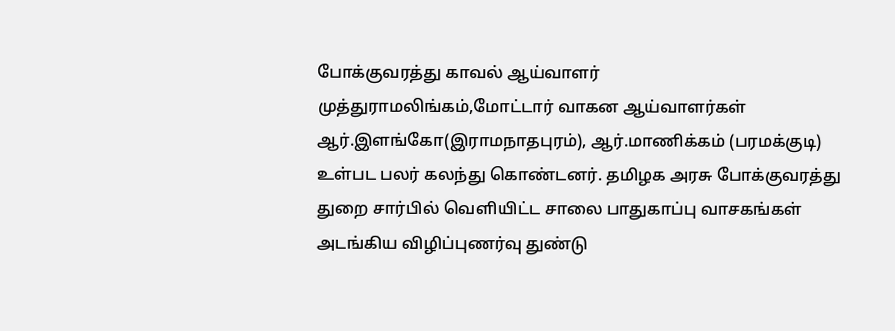போக்குவரத்து காவல் ஆய்வாளர்
முத்துராமலிங்கம்,மோட்டார் வாகன ஆய்வாளர்கள் ஆர்.இளங்கோ(இராமநாதபுரம்), ஆர்.மாணிக்கம் (பரமக்குடி) உள்பட பலர் கலந்து கொண்டனர். தமிழக அரசு போக்குவரத்து துறை சார்பில் வெளியிட்ட சாலை பாதுகாப்பு வாசகங்கள் அடங்கிய விழிப்புணர்வு துண்டு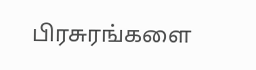பிரசுரங்களை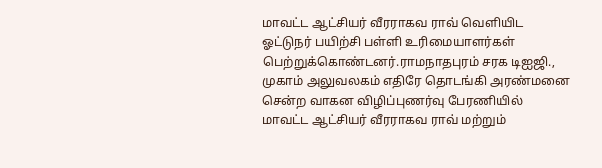மாவட்ட ஆட்சியர் வீரராகவ ராவ் வெளியிட ஓட்டுநர் பயிற்சி பள்ளி உரிமையாளர்கள் பெற்றுக்கொண்டனர்.ராமநாதபுரம் சரக டிஐஜி., முகாம் அலுவலகம் எதிரே தொடங்கி அரண்மனை சென்ற வாகன விழிப்புணர்வு பேரணியில் மாவட்ட ஆட்சியர் வீரராகவ ராவ் மற்றும்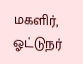மகளிர், ஓட்டுநர்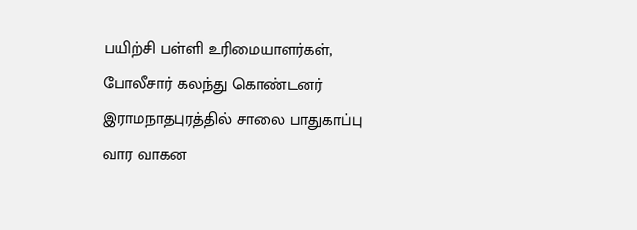பயிற்சி பள்ளி உரிமையாளர்கள், போலீசார் கலந்து கொண்டனர்
இராமநாதபுரத்தில் சாலை பாதுகாப்பு வார வாகன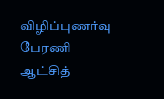விழிப்புணர்வு பேரணி ஆட்சித்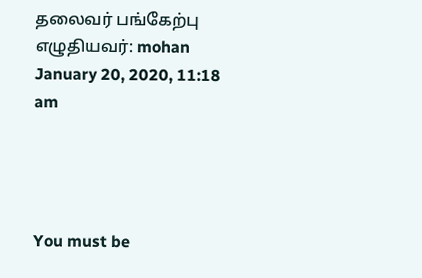தலைவர் பங்கேற்பு
எழுதியவர்: mohan January 20, 2020, 11:18 am




You must be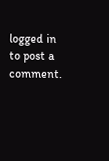logged in to post a comment.